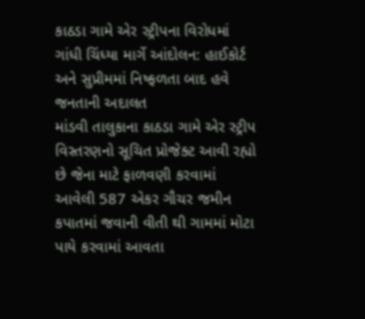કાઠડા ગામે એર સ્ટ્રીપના વિરોધમાં ગાંધી ચિંધ્યા માર્ગે આંદોલન: હાઈકોર્ટ અને સુપ્રીમમાં નિષ્ફળતા બાદ હવે જનતાની અદાલત
માંડવી તાલુકાના કાઠડા ગામે એર સ્ટ્રીપ વિસ્તરણનો સૂચિત પ્રોજેક્ટ આવી રહ્યો છે જેના માટે ફાળવણી કરવામાં આવેલી 587 એકર ગૌચર જમીન કપાતમાં જવાની વીતી થી ગામમાં મોટા પાયે કરવામાં આવતા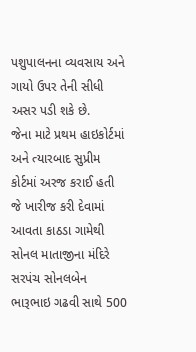પશુપાલનના વ્યવસાય અને ગાયો ઉપર તેની સીધી અસર પડી શકે છે.
જેના માટે પ્રથમ હાઇકોર્ટમાં અને ત્યારબાદ સુપ્રીમ કોર્ટમાં અરજ કરાઈ હતી જે ખારીજ કરી દેવામાં આવતા કાઠડા ગામેથી સોનલ માતાજીના મંદિરે સરપંચ સોનલબેન ભારૂભાઇ ગઢવી સાથે 500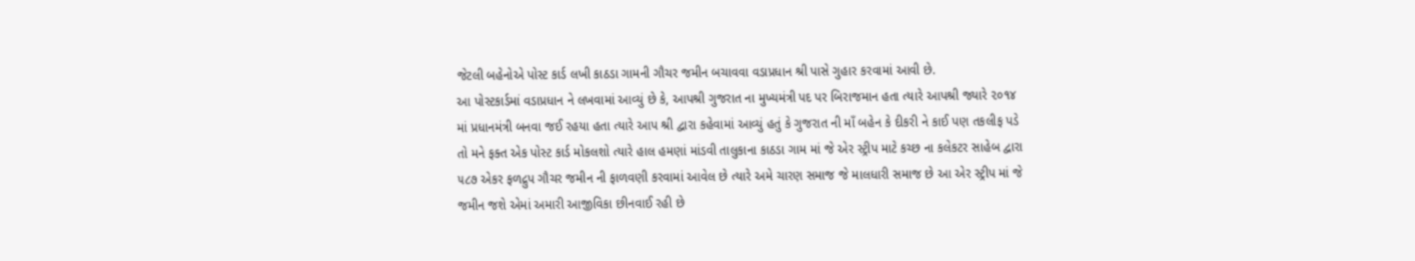જેટલી બહેનોએ પોસ્ટ કાર્ડ લખી કાઠડા ગામની ગૌચર જમીન બચાવવા વડાપ્રધાન શ્રી પાસે ગુહાર કરવામાં આવી છે.
આ પોસ્ટકાર્ડમાં વડાપ્રધાન ને લખવામાં આવ્યું છે કે, આપશ્રી ગુજરાત ના મુખ્યમંત્રી પદ પર બિરાજમાન હતા ત્યારે આપશ્રી જ્યારે ૨૦૧૪ માં પ્રધાનમંત્રી બનવા જઈ રહયા હતા ત્યારે આપ શ્રી દ્વારા કહેવામાં આવ્યું હતું કે ગુજરાત ની માઁ બહેન કે દીકરી ને કાઈ પણ તકલીફ પડે તો મને ફક્ત એક પોસ્ટ કાર્ડ મોકલશો ત્યારે હાલ હમણાં માંડવી તાલુકાના કાઠડા ગામ માં જે એર સ્ટ્રીપ માટે કચ્છ ના કલેકટર સાહેબ દ્વારા ૫૮૭ એકર ફળદ્રુપ ગૌચર જમીન ની ફાળવણી કરવામાં આવેલ છે ત્યારે અમે ચારણ સમાજ જે માલધારી સમાજ છે આ એર સ્ટ્રીપ માં જે જમીન જશે એમાં અમારી આજીવિકા છીનવાઈ રહી છે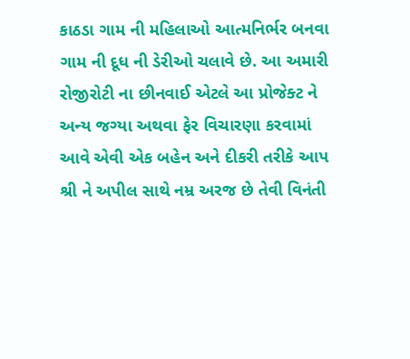કાઠડા ગામ ની મહિલાઓ આત્મનિર્ભર બનવા ગામ ની દૂધ ની ડેરીઓ ચલાવે છે. આ અમારી રોજીરોટી ના છીનવાઈ એટલે આ પ્રોજેક્ટ ને અન્ય જગ્યા અથવા ફેર વિચારણા કરવામાં આવે એવી એક બહેન અને દીકરી તરીકે આપ શ્રી ને અપીલ સાથે નમ્ર અરજ છે તેવી વિનંતી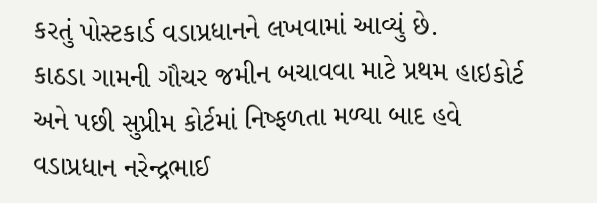કરતું પોસ્ટકાર્ડ વડાપ્રધાનને લખવામાં આવ્યું છે.
કાઠડા ગામની ગૌચર જમીન બચાવવા માટે પ્રથમ હાઇકોર્ટ અને પછી સુપ્રીમ કોર્ટમાં નિષ્ફળતા મળ્યા બાદ હવે વડાપ્રધાન નરેન્દ્રભાઈ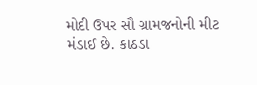મોદી ઉપર સૌ ગ્રામજનોની મીટ મંડાઈ છે. કાઠડા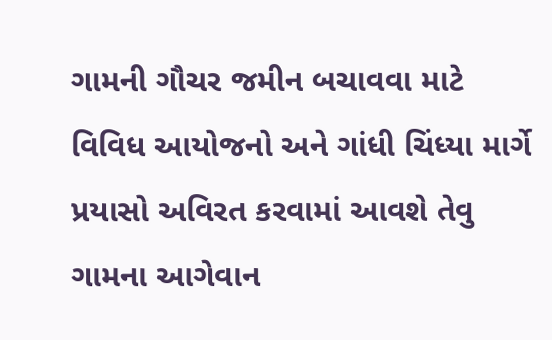ગામની ગૌચર જમીન બચાવવા માટે વિવિધ આયોજનો અને ગાંધી ચિંધ્યા માર્ગે પ્રયાસો અવિરત કરવામાં આવશે તેવુ ગામના આગેવાન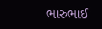ભારુભાઈ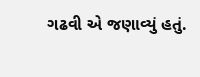ગઢવી એ જણાવ્યું હતું.